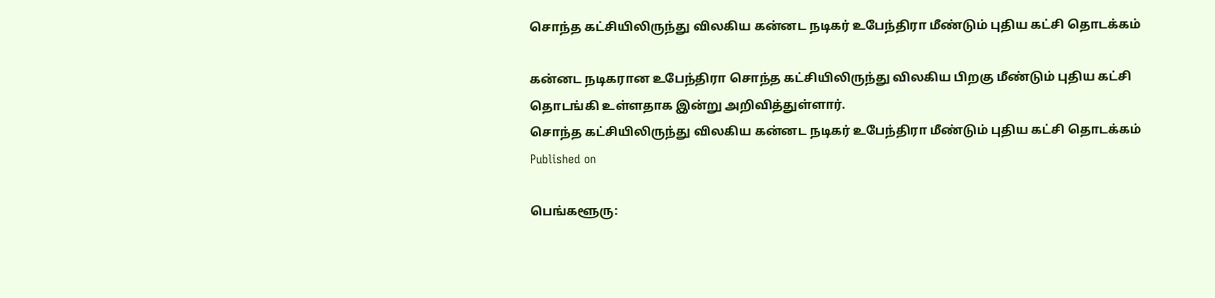சொந்த கட்சியிலிருந்து விலகிய கன்னட நடிகர் உபேந்திரா மீண்டும் புதிய கட்சி தொடக்கம்

கன்னட நடிகரான உபேந்திரா சொந்த கட்சியிலிருந்து விலகிய பிறகு மீண்டும் புதிய கட்சி தொடங்கி உள்ளதாக இன்று அறிவித்துள்ளார்.
சொந்த கட்சியிலிருந்து விலகிய கன்னட நடிகர் உபேந்திரா மீண்டும் புதிய கட்சி தொடக்கம்
Published on

பெங்களூரு: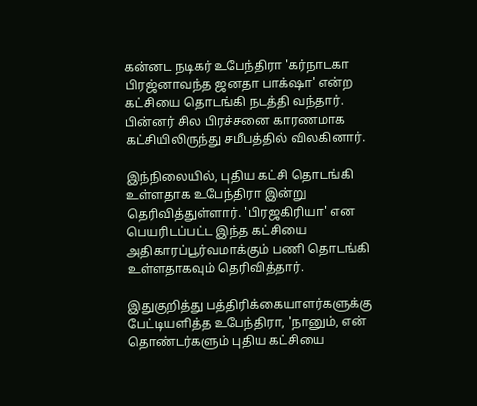கன்னட நடிகர் உபேந்திரா 'கர்நாடகா பிரஜ்னாவந்த ஜனதா பாக்‌ஷா' என்ற கட்சியை தொடங்கி நடத்தி வந்தார். பின்னர் சில பிரச்சனை காரணமாக கட்சியிலிருந்து சமீபத்தில் விலகினார்.

இந்நிலையில், புதிய கட்சி தொடங்கி உள்ளதாக உபேந்திரா இன்று தெரிவித்துள்ளார். 'பிரஜகிரியா' என பெயரிடப்பட்ட இந்த கட்சியை அதிகாரப்பூர்வமாக்கும் பணி தொடங்கி உள்ளதாகவும் தெரிவித்தார்.

இதுகுறித்து பத்திரிக்கையாளர்களுக்கு பேட்டியளித்த உபேந்திரா, 'நானும், என் தொண்டர்களும் புதிய கட்சியை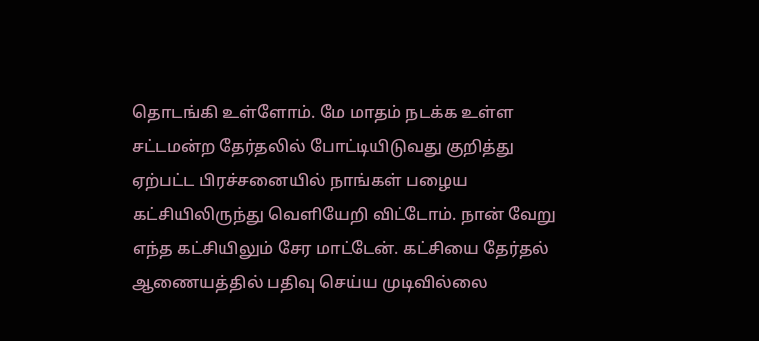தொடங்கி உள்ளோம். மே மாதம் நடக்க உள்ள சட்டமன்ற தேர்தலில் போட்டியிடுவது குறித்து ஏற்பட்ட பிரச்சனையில் நாங்கள் பழைய கட்சியிலிருந்து வெளியேறி விட்டோம். நான் வேறு எந்த கட்சியிலும் சேர மாட்டேன். கட்சியை தேர்தல் ஆணையத்தில் பதிவு செய்ய முடிவில்லை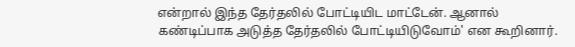என்றால் இந்த தேர்தலில் போட்டியிட மாட்டேன். ஆனால் கண்டிப்பாக அடுத்த தேர்தலில் போட்டியிடுவோம்' என கூறினார்.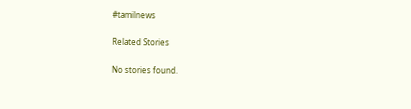#tamilnews

Related Stories

No stories found.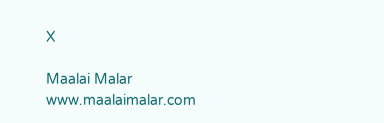X

Maalai Malar
www.maalaimalar.com